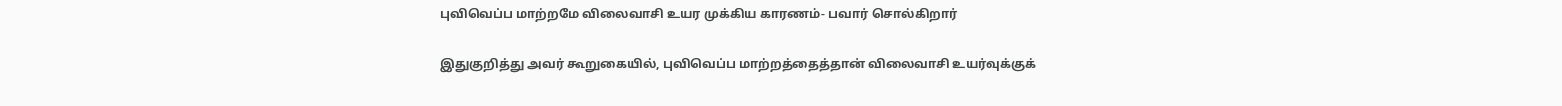புவிவெப்ப மாற்றமே விலைவாசி உயர முக்கிய காரணம்- பவார் சொல்கிறார்

இதுகுறித்து அவர் கூறுகையில், புவிவெப்ப மாற்றத்தைத்தான் விலைவாசி உயர்வுக்குக்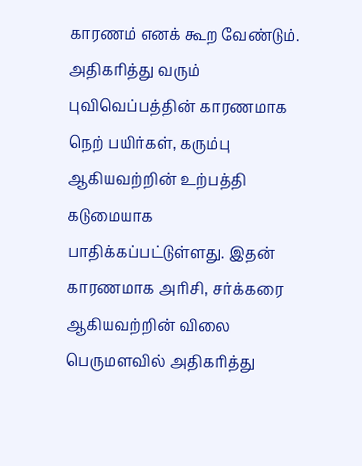காரணம் எனக் கூற வேண்டும்.
அதிகரித்து வரும் புவிவெப்பத்தின் காரணமாக நெற் பயிர்கள், கரும்பு ஆகியவற்றின் உற்பத்தி கடுமையாக பாதிக்கப்பட்டுள்ளது. இதன் காரணமாக அரிசி, சர்க்கரை ஆகியவற்றின் விலை பெருமளவில் அதிகரித்து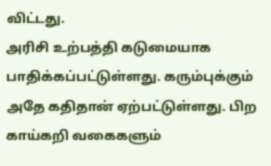விட்டது.
அரிசி உற்பத்தி கடுமையாக பாதிக்கப்பட்டுள்ளது. கரும்புக்கும் அதே கதிதான் ஏற்பட்டுள்ளது. பிற காய்கறி வகைகளும்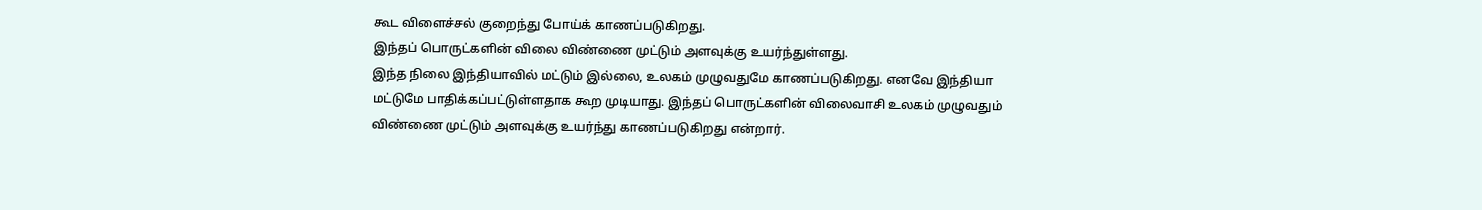கூட விளைச்சல் குறைந்து போய்க் காணப்படுகிறது.
இந்தப் பொருட்களின் விலை விண்ணை முட்டும் அளவுக்கு உயர்ந்துள்ளது.
இந்த நிலை இந்தியாவில் மட்டும் இல்லை, உலகம் முழுவதுமே காணப்படுகிறது. எனவே இந்தியா மட்டுமே பாதிக்கப்பட்டுள்ளதாக கூற முடியாது. இந்தப் பொருட்களின் விலைவாசி உலகம் முழுவதும் விண்ணை முட்டும் அளவுக்கு உயர்ந்து காணப்படுகிறது என்றார்.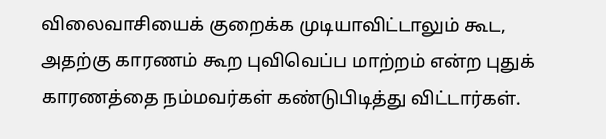விலைவாசியைக் குறைக்க முடியாவிட்டாலும் கூட, அதற்கு காரணம் கூற புவிவெப்ப மாற்றம் என்ற புதுக் காரணத்தை நம்மவர்கள் கண்டுபிடித்து விட்டார்கள்.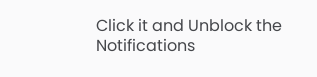Click it and Unblock the Notifications